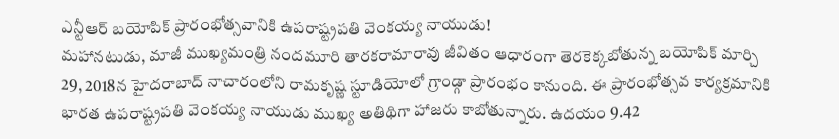ఎన్టీఆర్ బయోపిక్ ప్రారంభోత్సవానికి ఉపరాష్ట్రపతి వెంకయ్య నాయుడు!
మహానటుడు, మాజీ ముఖ్యమంత్రి నందమూరి తారకరామారావు జీవితం ఆధారంగా తెరకెక్కబోతున్న బయోపిక్ మార్చి 29, 2018న హైదరాబాద్ నాచారంలోని రామకృష్ణ స్టూడియోలో గ్రాండ్గా ప్రారంభం కానుంది. ఈ ప్రారంభోత్సవ కార్యక్రమానికి భారత ఉపరాష్ట్రపతి వెంకయ్య నాయుడు ముఖ్య అతిథిగా హాజరు కాబోతున్నారు. ఉదయం 9.42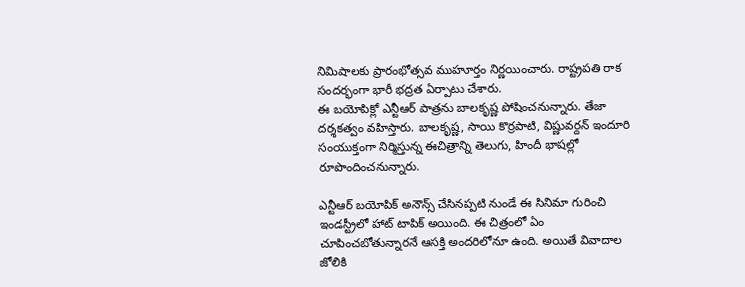నిమిషాలకు ప్రారంభోత్సవ ముహూర్తం నిర్ణయించారు. రాష్ట్రపతి రాక సందర్భంగా భారీ భద్రత ఏర్పాటు చేశారు.
ఈ బయోపిక్లో ఎన్టీఆర్ పాత్రను బాలకృష్ణ పోషించనున్నారు. తేజా దర్శకత్వం వహిస్తారు. బాలకృష్ణ, సాయి కొర్రపాటి, విష్ణువర్దన్ ఇందూరి సంయుక్తంగా నిర్మిస్తున్న ఈచిత్రాన్ని తెలుగు, హిందీ భాషల్లో రూపొందించనున్నారు.

ఎన్టీఆర్ బయోపిక్ అనౌన్స్ చేసినప్పటి నుండే ఈ సినిమా గురించి ఇండస్ట్రీలో హాట్ టాపిక్ అయింది. ఈ చిత్రంలో ఏం చూపించబోతున్నారనే ఆసక్తి అందరిలోనూ ఉంది. అయితే వివాదాల జోలికి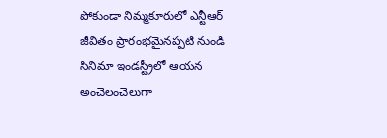పోకుండా నిమ్మకూరులో ఎన్టీఆర్ జీవితం ప్రారంభమైనప్పటి నుండి సినిమా ఇండస్ట్రీలో ఆయన అంచెలంచెలుగా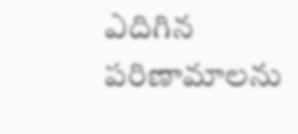ఎదిగిన పరిణామాలను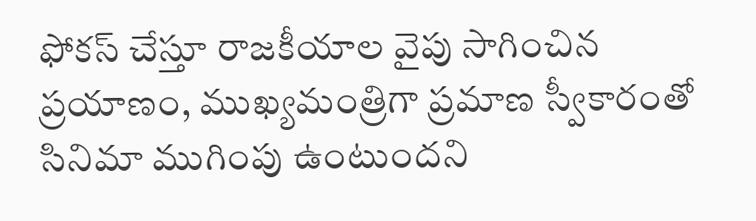ఫోకస్ చేస్తూ రాజకీయాల వైపు సాగించిన ప్రయాణం, ముఖ్యమంత్రిగా ప్రమాణ స్వీకారంతో సినిమా ముగింపు ఉంటుందని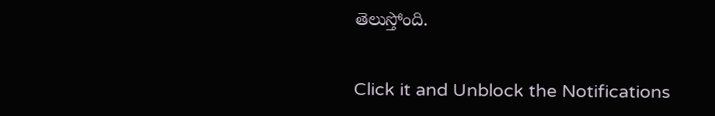తెలుస్తోంది.


Click it and Unblock the Notifications